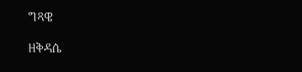ግጻዌ

ዘቅዳሴ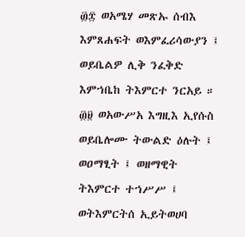፴፰ ወአሜሃ መጽኡ ሰብእ እምጸሐፍት ወእምፈሪሳውያን ፤ ወይቤልዎ ሊቅ ንፈቅድ እምኀቤከ ትእምርተ ንርአይ ። ፴፱ ወአውሥአ እግዚእ ኢየሱስ ወይቤሎሙ ትውልድ ዕሉት ፤ ወዐማፂት ፤ ወዘማዊት ትእምርተ ተኀሥሥ ፤ ወትእምርትሰ ኢይትወሀባ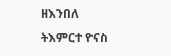ዘእንበለ ትእምርተ ዮናስ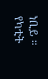ነቢይ ። የካቲት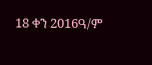18 ቀን 2016ዓ/ም